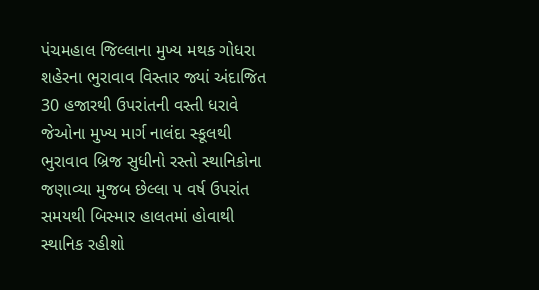પંચમહાલ જિલ્લાના મુખ્ય મથક ગોધરા શહેરના ભુરાવાવ વિસ્તાર જ્યાં અંદાજિત 30 હજારથી ઉપરાંતની વસ્તી ધરાવે જેઓના મુખ્ય માર્ગ નાલંદા સ્કૂલથી ભુરાવાવ બ્રિજ સુધીનો રસ્તો સ્થાનિકોના જણાવ્યા મુજબ છેલ્લા ૫ વર્ષ ઉપરાંત સમયથી બિસ્માર હાલતમાં હોવાથી સ્થાનિક રહીશો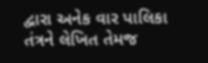દ્વારા અનેક વાર પાલિકા તંત્રને લેખિત તેમજ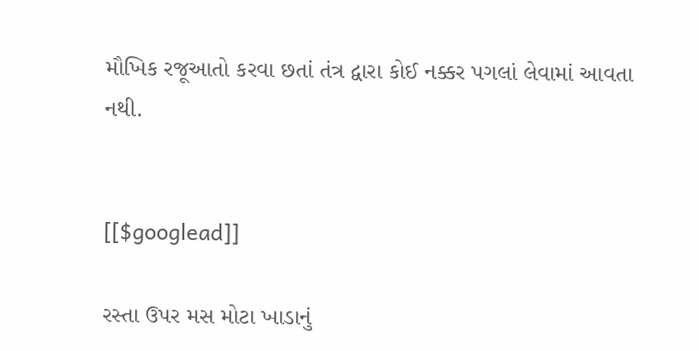મૌખિક રજૂઆતો કરવા છતાં તંત્ર દ્વારા કોઈ નક્કર પગલાં લેવામાં આવતા નથી.


[[$googlead]]

રસ્તા ઉપર મસ મોટા ખાડાનું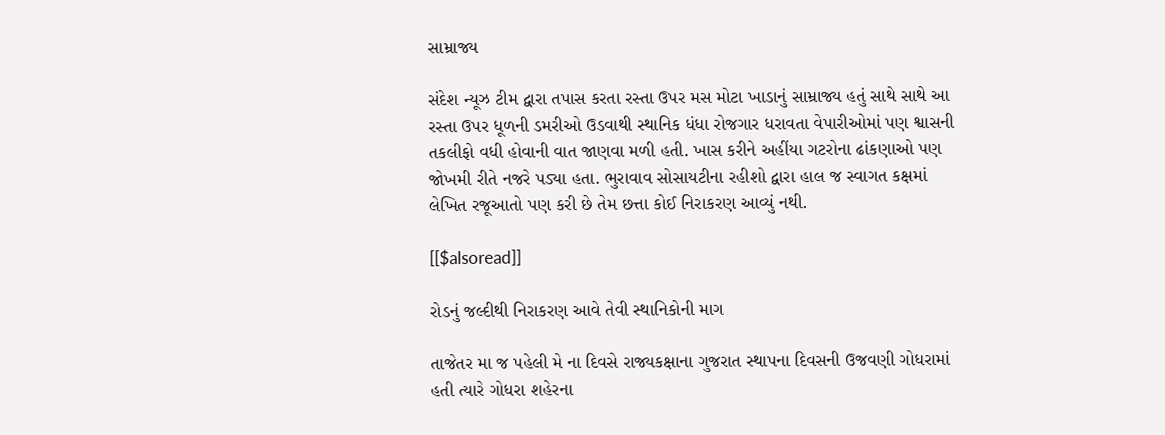સામ્રાજ્ય

સંદેશ ન્યૂઝ ટીમ દ્વારા તપાસ કરતા રસ્તા ઉપર મસ મોટા ખાડાનું સામ્રાજ્ય હતું સાથે સાથે આ રસ્તા ઉપર ધૂળની ડમરીઓ ઉડવાથી સ્થાનિક ધંધા રોજગાર ધરાવતા વેપારીઓમાં પણ શ્વાસની તકલીફો વધી હોવાની વાત જાણવા મળી હતી. ખાસ કરીને અહીંયા ગટરોના ઢાંકણાઓ પણ જોખમી રીતે નજરે પડ્યા હતા. ભુરાવાવ સોસાયટીના રહીશો દ્વારા હાલ જ સ્વાગત કક્ષમાં લેખિત રજૂઆતો પણ કરી છે તેમ છત્તા કોઈ નિરાકરણ આવ્યું નથી.

[[$alsoread]]

રોડનું જલ્દીથી નિરાકરણ આવે તેવી સ્થાનિકોની માગ

તાજેતર મા જ પહેલી મે ના દિવસે રાજ્યકક્ષાના ગુજરાત સ્થાપના દિવસની ઉજવણી ગોધરામાં હતી ત્યારે ગોધરા શહેરના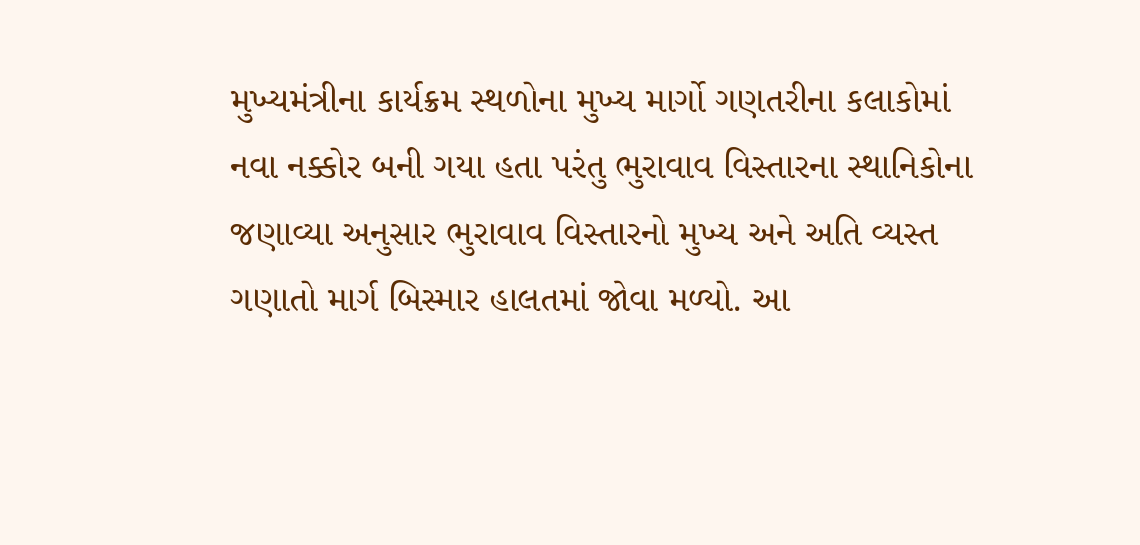મુખ્યમંત્રીના કાર્યક્રમ સ્થળોના મુખ્ય માર્ગો ગણતરીના કલાકોમાં નવા નક્કોર બની ગયા હતા પરંતુ ભુરાવાવ વિસ્તારના સ્થાનિકોના જણાવ્યા અનુસાર ભુરાવાવ વિસ્તારનો મુખ્ય અને અતિ વ્યસ્ત ગણાતો માર્ગ બિસ્માર હાલતમાં જોવા મળ્યો. આ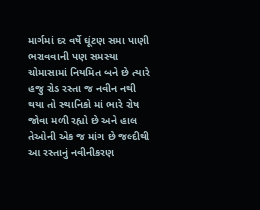માર્ગમાં દર વર્ષે ઘૂંટણ સમા પાણી ભરાવવાની પણ સમસ્યા ચોમાસામાં નિયમિત બને છે ત્યારે હજુ રોડ રસ્તા જ નવીન નથી થયા તો સ્થાનિકો માં ભારે રોષ જોવા મળી રહ્યો છે અને હાલ તેઓની એક જ માંગ છે જલ્દીથી આ રસ્તાનું નવીનીકરણ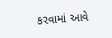કરવામાં આવે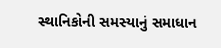સ્થાનિકોની સમસ્યાનું સમાધાન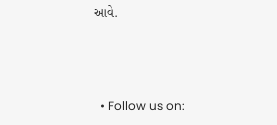આવે.



  • Follow us on: